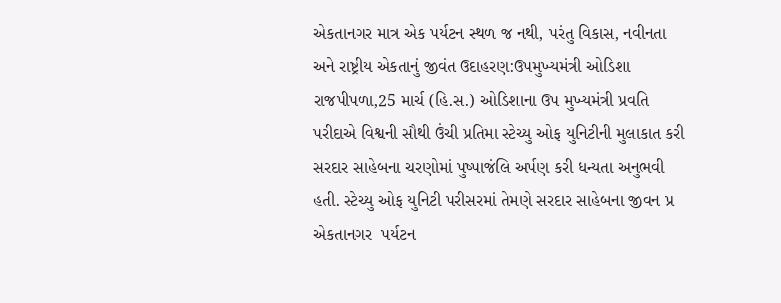એકતાનગર માત્ર એક પર્યટન સ્થળ જ નથી, પરંતુ વિકાસ, નવીનતા અને રાષ્ટ્રીય એકતાનું જીવંત ઉદાહરણ:ઉપમુખ્યમંત્રી ઓડિશા
રાજપીપળા,25 માર્ચ (હિ.સ.) ઓડિશાના ઉપ મુખ્યમંત્રી પ્રવતિ પરીદાએ વિશ્વની સૌથી ઉંચી પ્રતિમા સ્ટેચ્યુ ઓફ યુનિટીની મુલાકાત કરી સરદાર સાહેબના ચરણોમાં પુષ્પાજંલિ અર્પણ કરી ધન્યતા અનુભવી હતી. સ્ટેચ્યુ ઓફ યુનિટી પરીસરમાં તેમણે સરદાર સાહેબના જીવન પ્ર
એકતાનગર  પર્યટન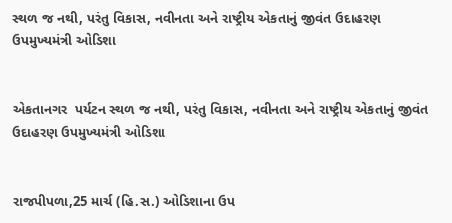સ્થળ જ નથી, પરંતુ વિકાસ, નવીનતા અને રાષ્ટ્રીય એકતાનું જીવંત ઉદાહરણ ઉપમુખ્યમંત્રી ઓડિશા


એકતાનગર  પર્યટન સ્થળ જ નથી, પરંતુ વિકાસ, નવીનતા અને રાષ્ટ્રીય એકતાનું જીવંત ઉદાહરણ ઉપમુખ્યમંત્રી ઓડિશા


રાજપીપળા,25 માર્ચ (હિ.સ.) ઓડિશાના ઉપ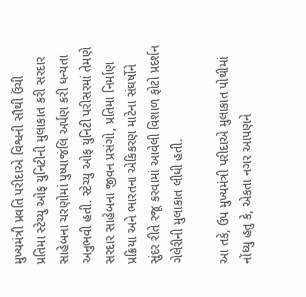મુખ્યમંત્રી પ્રવતિ પરીદાએ વિશ્વની સૌથી ઉંચી પ્રતિમા સ્ટેચ્યુ ઓફ યુનિટીની મુલાકાત કરી સરદાર સાહેબના ચરણોમાં પુષ્પાજંલિ અર્પણ કરી ધન્યતા અનુભવી હતી. સ્ટેચ્યુ ઓફ યુનિટી પરીસરમાં તેમણે સરદાર સાહેબના જીવન પ્રસંગો, પ્રતિમા નિર્માણ પ્રક્રિયા અને ભારતના એકિકરણ માટેના સંઘર્ષોને સુંદર રીતે રજૂ કરવામાં આવેલી વિશાળ ફોટો પ્રદર્શન ગેલેરીની મુલાકાત લીધી હતી.

આ તકે, ઉપ મુખ્યમંત્રી પરીદાએ મુલાકાત પોથીમાં નોંધ્યુ હતુ કે, એકતા નગર આપણને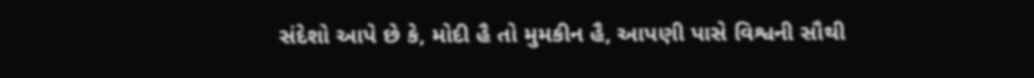સંદેશો આપે છે કે, મોદી હૈ તો મુમકીન હૈ, આપણી પાસે વિશ્વની સૌથી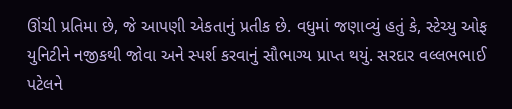ઊંચી પ્રતિમા છે, જે આપણી એકતાનું પ્રતીક છે. વધુમાં જણાવ્યું હતું કે, સ્ટેચ્યુ ઓફ યુનિટીને નજીકથી જોવા અને સ્પર્શ કરવાનું સૌભાગ્ય પ્રાપ્ત થયું. સરદાર વલ્લભભાઈ પટેલને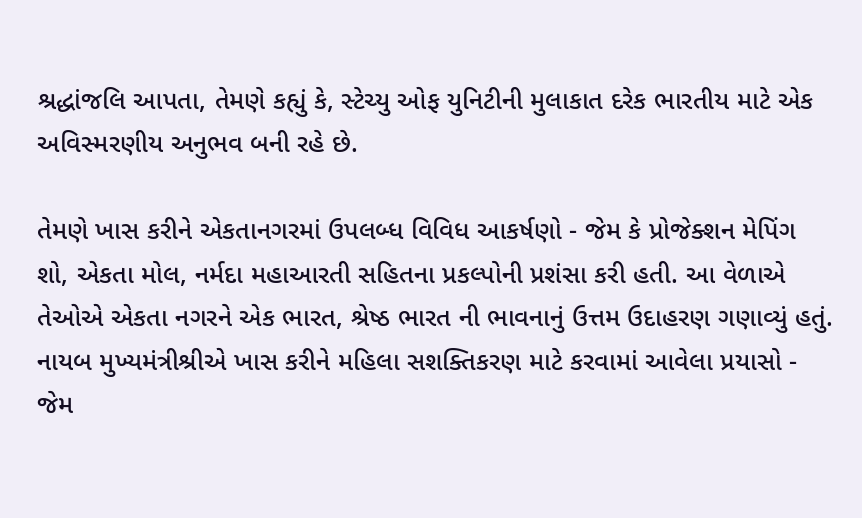શ્રદ્ધાંજલિ આપતા, તેમણે કહ્યું કે, સ્ટેચ્યુ ઓફ યુનિટીની મુલાકાત દરેક ભારતીય માટે એક અવિસ્મરણીય અનુભવ બની રહે છે.

તેમણે ખાસ કરીને એકતાનગરમાં ઉપલબ્ધ વિવિધ આકર્ષણો - જેમ કે પ્રોજેક્શન મેપિંગ શો, એકતા મોલ, નર્મદા મહાઆરતી સહિતના પ્રકલ્પોની પ્રશંસા કરી હતી. આ વેળાએ તેઓએ એકતા નગરને એક ભારત, શ્રેષ્ઠ ભારત ની ભાવનાનું ઉત્તમ ઉદાહરણ ગણાવ્યું હતું. નાયબ મુખ્યમંત્રીશ્રીએ ખાસ કરીને મહિલા સશક્તિકરણ માટે કરવામાં આવેલા પ્રયાસો - જેમ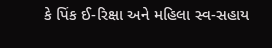કે પિંક ઈ-રિક્ષા અને મહિલા સ્વ-સહાય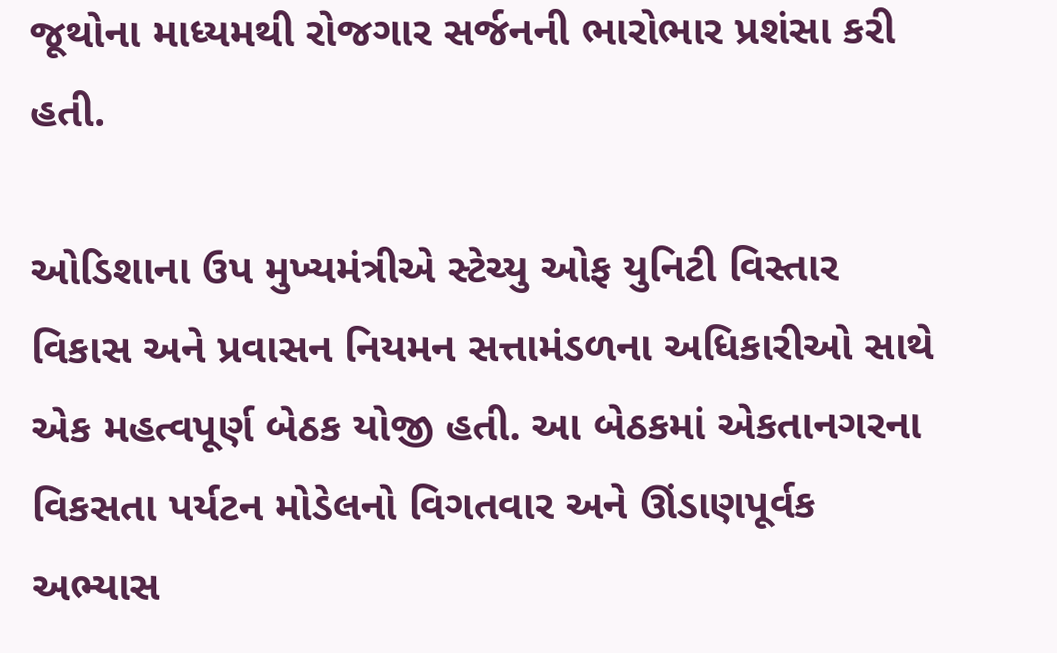જૂથોના માધ્યમથી રોજગાર સર્જનની ભારોભાર પ્રશંસા કરી હતી.

ઓડિશાના ઉપ મુખ્યમંત્રીએ સ્ટેચ્યુ ઓફ યુનિટી વિસ્તાર વિકાસ અને પ્રવાસન નિયમન સત્તામંડળના અધિકારીઓ સાથે એક મહત્વપૂર્ણ બેઠક યોજી હતી. આ બેઠકમાં એકતાનગરના વિકસતા પર્યટન મોડેલનો વિગતવાર અને ઊંડાણપૂર્વક અભ્યાસ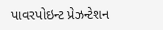પાવરપોઇન્ટ પ્રેઝન્ટેશન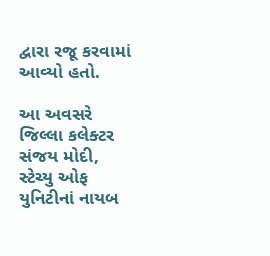દ્વારા રજૂ કરવામાં આવ્યો હતો.

આ અવસરે જિલ્લા કલેક્ટર સંજય મોદી, સ્ટેચ્યુ ઓફ યુનિટીનાં નાયબ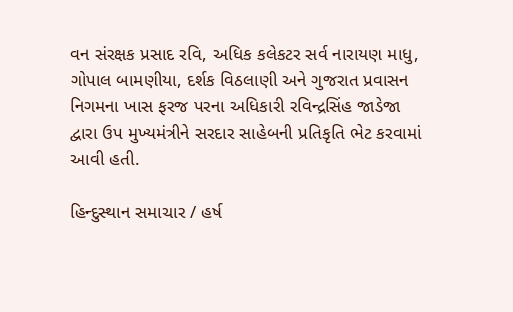વન સંરક્ષક પ્રસાદ રવિ, અધિક કલેકટર સર્વ નારાયણ માધુ, ગોપાલ બામણીયા, દર્શક વિઠલાણી અને ગુજરાત પ્રવાસન નિગમના ખાસ ફરજ પરના અધિકારી રવિન્દ્રસિંહ જાડેજા દ્વારા ઉપ મુખ્યમંત્રીને સરદાર સાહેબની પ્રતિકૃતિ ભેટ કરવામાં આવી હતી.

હિન્દુસ્થાન સમાચાર / હર્ષ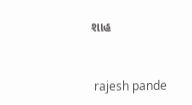શાહ


 rajesh pande